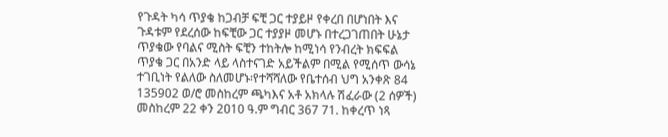የጉዳት ካሳ ጥያቄ ከጋብቻ ፍቺ ጋር ተያይዞ የቀረበ በሆነበት እና ጉዳቱም የደረሰው ከፍቺው ጋር ተያያዞ መሆኑ በተረጋገጠበት ሁኔታ ጥያቄው የባልና ሚስት ፍቺን ተከትሎ ከሚነሳ የንብረት ክፍፍል ጥያቄ ጋር በአንድ ላይ ላስተናገድ አይችልም በሚል የሚሰጥ ውሳኔ ተገቢነት የልለው ስለመሆኑ፡የተሻሻለው የቤተሰብ ህግ አንቀጽ 84 135902 ወ/ሮ መስከረም ጫካእና አቶ አክላሉ ሽፈራው (2 ሰዎች) መስከረም 22 ቀን 2ዐ10 ዓ.ም ግብር 367 71. ከቀረጥ ነጻ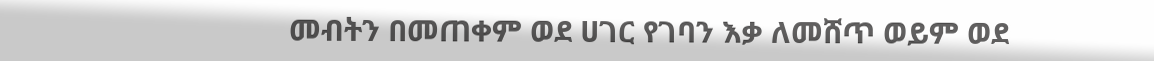መብትን በመጠቀም ወደ ሀገር የገባን እቃ ለመሸጥ ወይም ወደ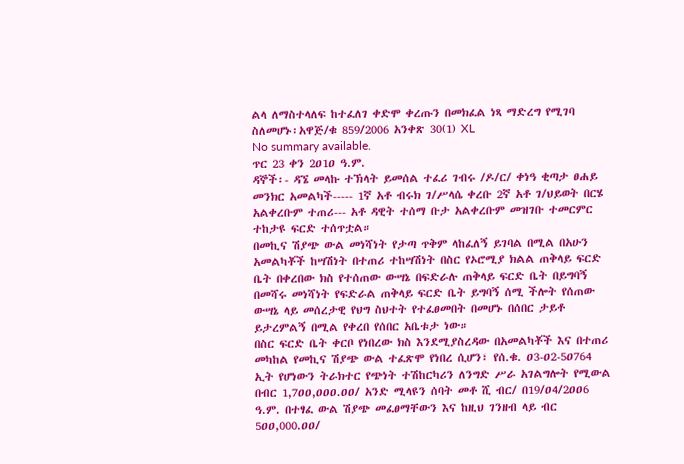ልላ ለማስተላለፍ ከተፈለገ ቀድሞ ቀረጡን በመክፈል ነጻ ማድረግ የሚገባ ስለመሆኑ፡አዋጅ/ቁ 859/2006 አንቀጽ 30(1) XL
No summary available.
ጥር 23 ቀን 2ዐ1ዐ ዓ.ም.
ዳኞች፡- ዳኜ መላኩ ተኽላት ይመሰል ተፈሪ ገብሩ /ዶ/ር/ ቀነዓ ቂጣታ ፀሐይ መንክር አመልካች----- 1ኛ አቶ ብሩክ ገ/ሥላሴ ቀረቡ 2ኛ አቶ ገ/ህይወት በርሄ አልቀረቡም ተጠሪ--- አቶ ዳዊት ተሰማ ቡታ አልቀረቡም መዝገቡ ተመርምር ተከታዩ ፍርድ ተሰጥቷል።
በመኪና ሽያጭ ውል መነሻነት የታጣ ጥቅም ላከፈለኝ ይገባል በሚል በአሁን አመልካቾች ከሣሽነት በተጠሪ ተከሣሽነት በስር የኦሮሚያ ክልል ጠቅላይ ፍርድ ቤት በቀረበው ክስ የተሰጠው ውሣኔ በፍድራሉ ጠቅላይ ፍርድ ቤት በይግባኝ በመሻሩ መነሻነት የፍድራል ጠቅላይ ፍርድ ቤት ይግባኝ ሰሚ ችሎት የሰጠው ውሣኔ ላይ መሰረታዊ የህግ ስህተት የተፈፀመበት በመሆኑ በሰበር ታይቶ ይታረምልኝ በሚል የቀረበ የሰበር አቤቱታ ነው።
በስር ፍርድ ቤት ቀርቦ የነበረው ክስ እንደሚያስረዳው በአመልካቾች እና በተጠሪ መካከል የመኪና ሽያጭ ውል ተፈጽሞ የነበረ ሲሆን፣ የሰ.ቁ. ዐ3-ዐ2-5ዐ764 ኢት የሆነውን ትራክተር የጭነት ተሽከርካሪን ለንግድ ሥራ አገልግሎት የሚውል በብር 1,7ዐዐ,ዐዐዐ.ዐዐ/ አንድ ሚላዩን ሰባት መቶ ሺ ብር/ በ19/ዐ4/2ዐዐ6 ዓ.ም. በተፃፈ ውል ሽያጭ መፈፀማቸውን እና ከዚህ ገንዘብ ላይ ብር 5ዐዐ,000.ዐዐ/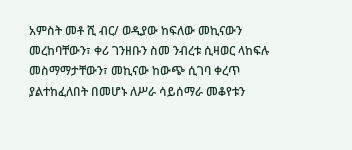አምስት መቶ ሺ ብር/ ወዲያው ከፍለው መኪናውን መረከባቸውን፣ ቀሪ ገንዘቡን ስመ ንብረቱ ሲዛወር ላከፍሉ መስማማታቸውን፣ መኪናው ከውጭ ሲገባ ቀረጥ ያልተከፈለበት በመሆኑ ለሥራ ሳይሰማራ መቆየቱን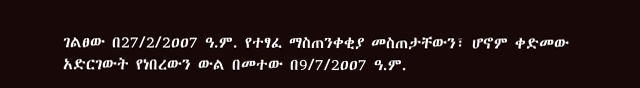ገልፀው በ27/2/2ዐዐ7 ዓ.ም. የተፃፈ ማስጠንቀቂያ መስጠታቸውን፣ ሆኖም ቀድመው አድርገውት የነበረውን ውል በመተው በ9/7/2ዐዐ7 ዓ.ም.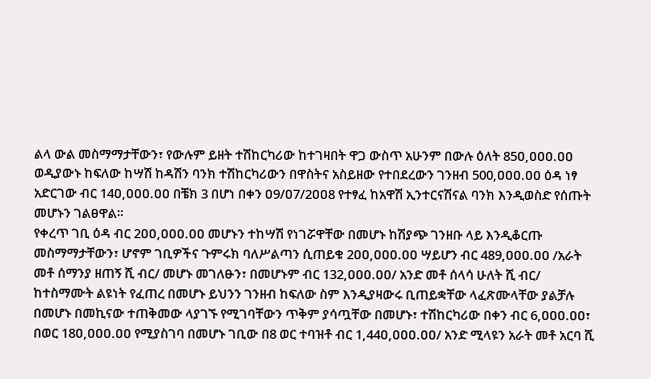ልላ ውል መስማማታቸውን፣ የውሉም ይዘት ተሽከርካሪው ከተገዛበት ዋጋ ውስጥ አሁንም በውሉ ዕለት 85ዐ,ዐዐዐ.ዐዐ ወዲያውኑ ከፍለው ከሣሽ ከዳሽን ባንክ ተሽከርካሪውን በዋስትና አስይዘው የተበደረውን ገንዘብ 500,ዐዐዐ.ዐዐ ዕዳ ነፃ አድርገው ብር 14ዐ,ዐዐዐ.ዐዐ በቼክ 3 በሆነ በቀን ዐ9/ዐ7/2ዐዐ8 የተፃፈ ከአዋሽ ኢንተርናሽናል ባንክ እንዲወስድ የሰጡት መሆኑን ገልፀዋል።
የቀረጥ ገቢ ዕዳ ብር 2ዐዐ,ዐዐዐ.ዐዐ መሆኑን ተከሣሽ የነገሯዋቸው በመሆኑ ከሽያጭ ገንዘቡ ላይ እንዲቆርጡ መስማማታቸውን፣ ሆኖም ገቢዎችና ጉምሩክ ባለሥልጣን ሲጠይቁ 2ዐዐ,ዐዐዐ.ዐዐ ሣይሆን ብር 489,ዐዐዐ.ዐዐ /አራት መቶ ሰማንያ ዘጠኝ ሺ ብር/ መሆኑ መገለፁን፣ በመሆኑም ብር 132,ዐዐዐ.ዐዐ/ አንድ መቶ ሰላሳ ሁለት ሺ ብር/ ከተስማሙት ልዩነት የፈጠረ በመሆኑ ይህንን ገንዘብ ከፍለው ስም እንዲያዛውሩ ቢጠይቋቸው ላፈጽሙላቸው ያልቻሉ በመሆኑ በመኪናው ተጠቅመው ላያገኙ የሚገባቸውን ጥቅም ያሳጧቸው በመሆኑ፣ ተሽከርካሪው በቀን ብር 6,ዐዐዐ.ዐዐ፣ በወር 18ዐ,ዐዐዐ.ዐዐ የሚያስገባ በመሆኑ ገቢው በ8 ወር ተባዝቶ ብር 1,44ዐ,ዐዐዐ.ዐዐ/ አንድ ሚላዩን አራት መቶ አርባ ሺ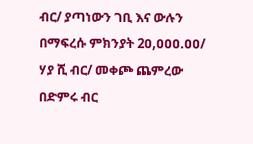ብር/ ያጣነውን ገቢ እና ውሉን በማፍረሱ ምክንያት 2ዐ,ዐዐዐ.ዐዐ/ ሃያ ሺ ብር/ መቀጮ ጨምረው በድምሩ ብር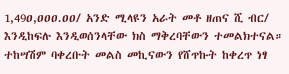1,49ዐ,ዐዐዐ.ዐዐ/ አንድ ሚላዩን አራት መቶ ዘጠና ሺ ብር/ እንዲከፍሉ እንዲወሰንላቸው ክስ ማቅረባቸውን ተመልክተናል።
ተከሣሽም ባቀረቡት መልስ መኪናውን የሸጥኩት ከቀረጥ ነፃ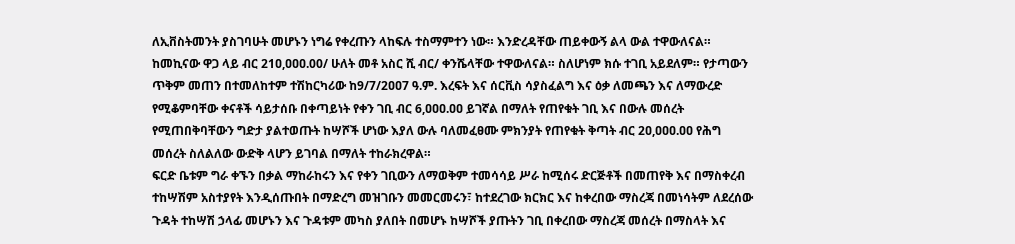ለኢቨስትመንት ያስገባሁት መሆኑን ነግሬ የቀረጡን ላከፍሉ ተስማምተን ነው። እንድረዳቸው ጠይቀውኝ ልላ ውል ተዋውለናል። ከመኪናው ዋጋ ላይ ብር 21ዐ,ዐዐዐ.00/ ሁለት መቶ አስር ሺ ብር/ ቀንሼላቸው ተዋውለናል። ስለሆነም ክሱ ተገቢ አይደለም። የታጣውን ጥቅም መጠን በተመለከተም ተሽከርካሪው ከ9/7/2ዐዐ7 ዓ.ም. እረፍት እና ሰርቪስ ሳያስፈልግ እና ዕቃ ለመጫን እና ለማውረድ የሚቆምባቸው ቀናቶች ሳይታሰቡ በቀጣይነት የቀን ገቢ ብር 6,ዐዐዐ.ዐዐ ይገኛል በማለት የጠየቁት ገቢ እና በውሉ መሰረት የሚጠበቅባቸውን ግድታ ያልተወጡት ከሣሾች ሆነው እያለ ውሉ ባለመፈፀሙ ምክንያት የጠየቁት ቅጣት ብር 2ዐ,ዐዐዐ.ዐዐ የሕግ መሰረት ስለልለው ውድቅ ላሆን ይገባል በማለት ተከራክረዋል።
ፍርድ ቤቱም ግራ ቀኙን በቃል ማከራከሩን እና የቀን ገቢውን ለማወቅም ተመሳሳይ ሥራ ከሚሰሩ ድርጅቶች በመጠየቅ እና በማስቀረብ ተከሣሽም አስተያየት እንዲሰጡበት በማድረግ መዝገቡን መመርመሩን፣ ከተደረገው ክርክር እና ከቀረበው ማስረጃ በመነሳትም ለደረሰው ጉዳት ተከሣሽ ኃላፊ መሆኑን እና ጉዳቱም መካስ ያለበት በመሆኑ ከሣሾች ያጡትን ገቢ በቀረበው ማስረጃ መሰረት በማስላት እና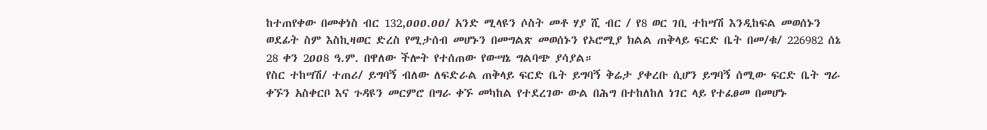ከተጠየቀው በመቀነስ ብር 132,ዐዐዐ.ዐዐ/ አንድ ሚላዩን ሶስት መቶ ሃያ ሺ ብር / የ8 ወር ገቢ ተከሣሽ እንዲከፍል መወሰኑን ወደፊት ስም እስኪዛወር ድረስ የሚታሰብ መሆኑን በመግልጽ መወሰኑን የኦሮሚያ ክልል ጠቅላይ ፍርድ ቤት በመ/ቁ/ 226982 ሰኔ 28 ቀን 2ዐዐ8 ዓ.ም. በዋለው ችሎት የተሰጠው የውሣኔ ግልባጭ ያሳያል።
የስር ተከሣሽ/ ተጠሪ/ ይግባኝ ብለው ለፍድራል ጠቅላይ ፍርድ ቤት ይግባኝ ቅሬታ ያቀረቡ ሲሆን ይግባኝ ሰሚው ፍርድ ቤት ግራ ቀኙን አስቀርቦ እና ጉዳዩን መርምሮ በግራ ቀኙ መካከል የተደረገው ውል በሕግ በተከለከለ ነገር ላይ የተፈፀመ በመሆኑ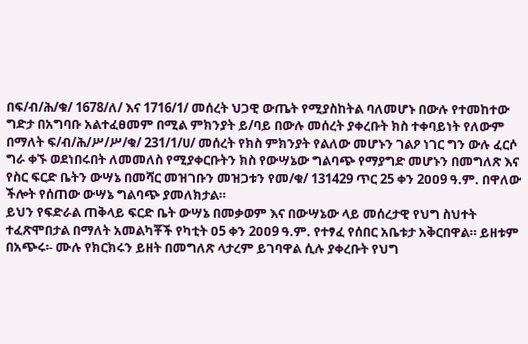በፍ/ብ/ሕ/ቁ/ 1678/ለ/ እና 1716/1/ መሰረት ህጋዊ ውጤት የሚያስከትል ባለመሆኑ በውሉ የተመከተው ግድታ በአግባቡ አልተፈፀመም በሚል ምክንያት ይ/ባይ በውሉ መሰረት ያቀረቡት ክስ ተቀባይነት የለውም በማለት ፍ/ብ/ሕ/ሥ/ሥ/ቁ/ 231/1/ሀ/ መሰረት የክስ ምክንያት የልለው መሆኑን ገልዖ ነገር ግን ውሉ ፈርሶ ግራ ቀኙ ወደነበሩበት ለመመለስ የሚያቀርቡትን ክስ የውሣኔው ግልባጭ የማያግድ መሆኑን በመግለጽ እና የስር ፍርድ ቤትን ውሣኔ በመሻር መዝገቡን መዝጋቱን የመ/ቁ/ 131429 ጥር 25 ቀን 2ዐዐ9 ዓ.ም. በዋለው ችሎት የሰጠው ውሣኔ ግልባጭ ያመለክታል።
ይህን የፍድራል ጠቅላይ ፍርድ ቤት ውሣኔ በመቃወም እና በውሣኔው ላይ መሰረታዊ የህግ ስህተት ተፈጽሞበታል በማለት አመልካቾች የካቲት ዐ5 ቀን 2ዐዐ9 ዓ.ም. የተፃፈ የሰበር አቤቱታ አቅርበዋል። ይዘቱም በአጭሩ፡- ሙሉ የክርክሩን ይዘት በመግለጽ ላታረም ይገባዋል ሲሉ ያቀረቡት የህግ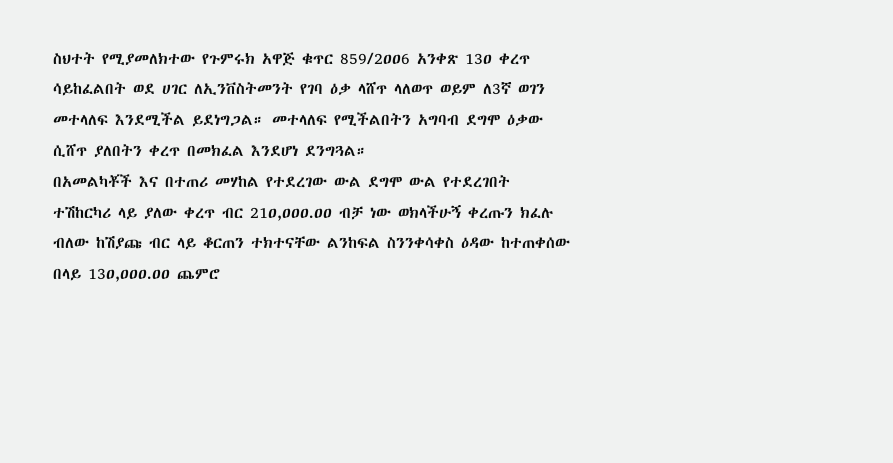ስህተት የሚያመለክተው የጉምሩክ አዋጅ ቁጥር 859/2ዐዐ6 አንቀጽ 13ዐ ቀረጥ ሳይከፈልበት ወደ ሀገር ለኢንቨስትመንት የገባ ዕቃ ላሸጥ ላለወጥ ወይም ለ3ኛ ወገን መተላለፍ እንደሚችል ይደነግጋል። መተላለፍ የሚችልበትን አግባብ ደግሞ ዕቃው ሲሸጥ ያለበትን ቀረጥ በመክፈል እንደሆነ ደንግጓል።
በአመልካቾች እና በተጠሪ መሃከል የተደረገው ውል ደግሞ ውል የተደረገበት ተሽከርካሪ ላይ ያለው ቀረጥ ብር 21ዐ,ዐዐዐ.ዐዐ ብቻ ነው ወክላችሁኝ ቀረጡን ክፈሉ ብለው ከሽያጩ ብር ላይ ቆርጠን ተክተናቸው ልንከፍል ስንንቀሳቀስ ዕዳው ከተጠቀሰው በላይ 13ዐ,ዐዐዐ.ዐዐ ጨምሮ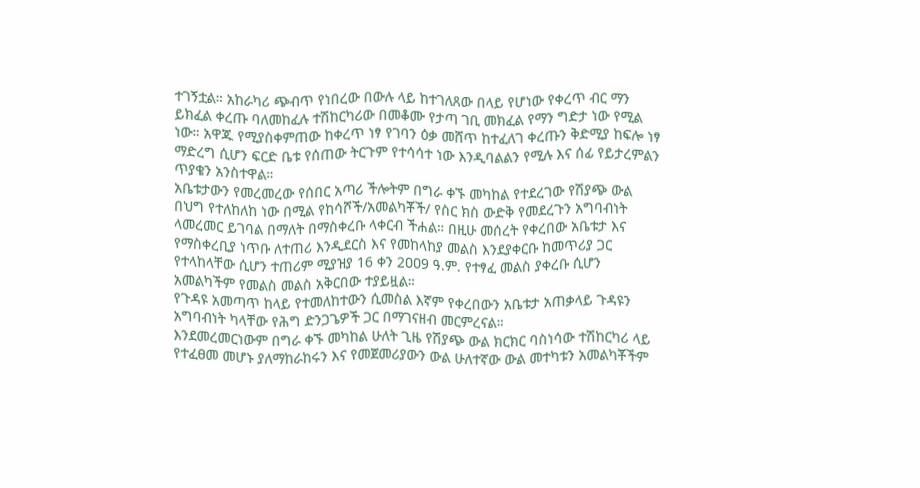ተገኝቷል። አከራካሪ ጭብጥ የነበረው በውሉ ላይ ከተገለጸው በላይ የሆነው የቀረጥ ብር ማን ይክፈል ቀረጡ ባለመከፈሉ ተሽከርካሪው በመቆሙ የታጣ ገቢ መክፈል የማን ግድታ ነው የሚል ነው። አዋጁ የሚያስቀምጠው ከቀረጥ ነፃ የገባን ዕቃ መሸጥ ከተፈለገ ቀረጡን ቅድሚያ ከፍሎ ነፃ ማድረግ ሲሆን ፍርድ ቤቱ የሰጠው ትርጉም የተሳሳተ ነው እንዲባልልን የሚሉ እና ሰፊ የይታረምልን ጥያቄን አንስተዋል።
አቤቱታውን የመረመረው የሰበር አጣሪ ችሎትም በግራ ቀኙ መካከል የተደረገው የሽያጭ ውል በህግ የተለከለከ ነው በሚል የከሳሾች/አመልካቾች/ የስር ክስ ውድቅ የመደረጉን አግባብነት ላመረመር ይገባል በማለት በማስቀረቡ ላቀርብ ችሐል። በዚሁ መሰረት የቀረበው አቤቱታ እና የማስቀረቢያ ነጥቡ ለተጠሪ እንዲደርስ እና የመከላከያ መልስ እንደያቀርቡ ከመጥሪያ ጋር የተላከላቸው ሲሆን ተጠሪም ሚያዝያ 16 ቀን 2ዐዐ9 ዓ.ም. የተፃፈ መልስ ያቀረቡ ሲሆን አመልካችም የመልስ መልስ አቅርበው ተያይዟል።
የጉዳዩ አመጣጥ ከላይ የተመለከተውን ሲመስል እኛም የቀረበውን አቤቱታ አጠቃላይ ጉዳዩን አግባብነት ካላቸው የሕግ ድንጋጌዎች ጋር በማገናዘብ መርምረናል።
እንደመረመርነውም በግራ ቀኙ መካከል ሁለት ጊዜ የሽያጭ ውል ክርክር ባስነሳው ተሽከርካሪ ላይ የተፈፀመ መሆኑ ያለማከራከሩን እና የመጀመሪያውን ውል ሁለተኛው ውል መተካቱን አመልካቾችም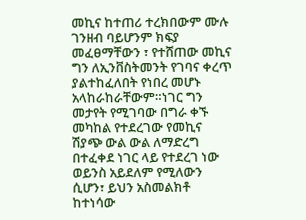መኪና ከተጠሪ ተረክበውም ሙሉ ገንዘብ ባይሆንም ክፍያ መፈፀማቸውን ፣ የተሸጠው መኪና ግን ለኢንቨስትመንት የገባና ቀረጥ ያልተከፈለበት የነበረ መሆኑ አላከራከራቸውም።ነገር ግን መታየት የሚገባው በግራ ቀኙ መካከል የተደረገው የመኪና ሽያጭ ውል ውል ለማድረግ በተፈቀደ ነገር ላይ የተደረገ ነው ወይንስ አይደለም የሚለውን ሲሆን፣ ይህን አስመልክቶ ከተነሳው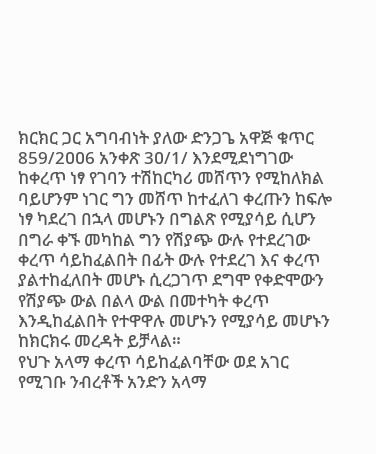ክርክር ጋር አግባብነት ያለው ድንጋጌ አዋጅ ቁጥር 859/2ዐዐ6 አንቀጽ 3ዐ/1/ እንደሚደነግገው ከቀረጥ ነፃ የገባን ተሽከርካሪ መሸጥን የሚከለክል ባይሆንም ነገር ግን መሸጥ ከተፈለገ ቀረጡን ከፍሎ ነፃ ካደረገ በኋላ መሆኑን በግልጽ የሚያሳይ ሲሆን በግራ ቀኙ መካከል ግን የሽያጭ ውሉ የተደረገው ቀረጥ ሳይከፈልበት በፊት ውሉ የተደረገ እና ቀረጥ ያልተከፈለበት መሆኑ ሲረጋገጥ ደግሞ የቀድሞውን የሽያጭ ውል በልላ ውል በመተካት ቀረጥ እንዲከፈልበት የተዋዋሉ መሆኑን የሚያሳይ መሆኑን ከክርክሩ መረዳት ይቻላል።
የህጉ አላማ ቀረጥ ሳይከፈልባቸው ወደ አገር የሚገቡ ንብረቶች አንድን አላማ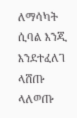ለማሳካት ሲባል እንጂ እንደተፈለገ ላሸጡ ላለወጡ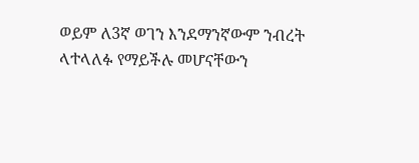ወይም ለ3ኛ ወገን እንደማንኛውም ንብረት ላተላለፉ የማይችሉ መሆናቸውን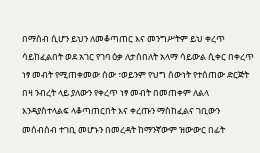በማሰብ ሲሆን ይህን ለመቆጣጠር እና መንግሥትም ይህ ቀረጥ ሳይከፈልበት ወደ አገር የገባ ዕቃ ለታሰበለት አላማ ሳይውል ሲቀር በቀረጥ ነፃ መብት የሚጠቀመው ሰው ፣ወይንም የህግ ሰውነት የተሰጠው ድርጅት በዛ ንብረት ላይ ያለውን የቀረጥ ነፃ መብት በመጠቀም ለልላ እንዳያስተላልፍ ላቆጣጠርበት እና ቀረጡን ማስከፈልና ገቢውን መሰብሰብ ተገቢ መሆኑን በመረዳት ከማንኛውም ዝውውር በፊት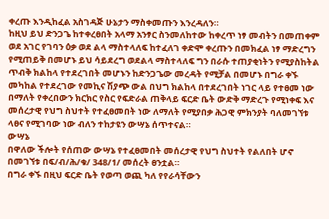ቀረጡ እንዲከፈል አስገዳጅ ሁኔታን ማስቀመጡን እንረዳለን።
ከዚህ ይህ ድንጋጌ ከተቀረፀበት አላማ አንፃር ስንመለከተው ከቀረጥ ነፃ መብትን በመጠቀም ወደ አገር የገባን ዕቃ ወደ ልላ ማስተላለፍ ከተፈለገ ቀድሞ ቀረጡን በመክፈል ነፃ ማድረግን የሚጠይቅ በመሆኑ ይህ ሳይደረግ ወደልላ ማስተላለፍ ግን በራሱ ተጠያቂነትን የሚያስከትል ጥብቅ ክልከላ የተደረገበት መሆኑን ከድንጋጌው መረዳት የሚቻል በመሆኑ በግራ ቀኙ መካከል የተደረገው የመኪና ሽያጭ ውል በህግ ክልከላ በተደረገበት ነገር ላይ የተፀመ ነው በማለት የቀረበውን ክርክር የስር የፍድራል ጠቅላይ ፍርድ ቤት ውድቅ ማድረጉ የሚነቀፍ እና መሰረታዊ የህግ ስህተት የተፈፀመበት ነው ለማለት የሚያበቃ ሕጋዊ ምክንያት ባለመገኘቱ ላፀና የሚገባው ነው ብለን ተከታዩን ውሣኔ ሰጥተናል።
ውሣኔ
በዋለው ችሎት የሰጠው ውሣኔ የተፈፀመበት መሰረታዊ የህግ ስህተት የልለበት ሆኖ በመገኘቱ በፍ/ብ/ሕ/ቁ/ 348/1/ መሰረት ፀንቷል።
በግራ ቀኙ በዚህ ፍርድ ቤት የወጣ ወጪ ካለ የየራሳቸውን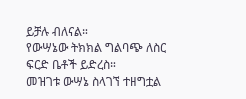ይቻሉ ብለናል።
የውሣኔው ትክክል ግልባጭ ለስር ፍርድ ቤቶች ይድረስ።
መዝገቱ ውሣኔ ስላገኘ ተዘግቷል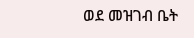ወደ መዝገብ ቤት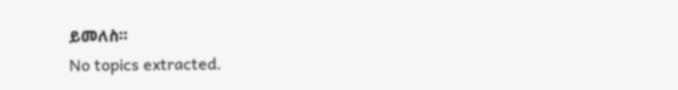ይመለስ።
No topics extracted.